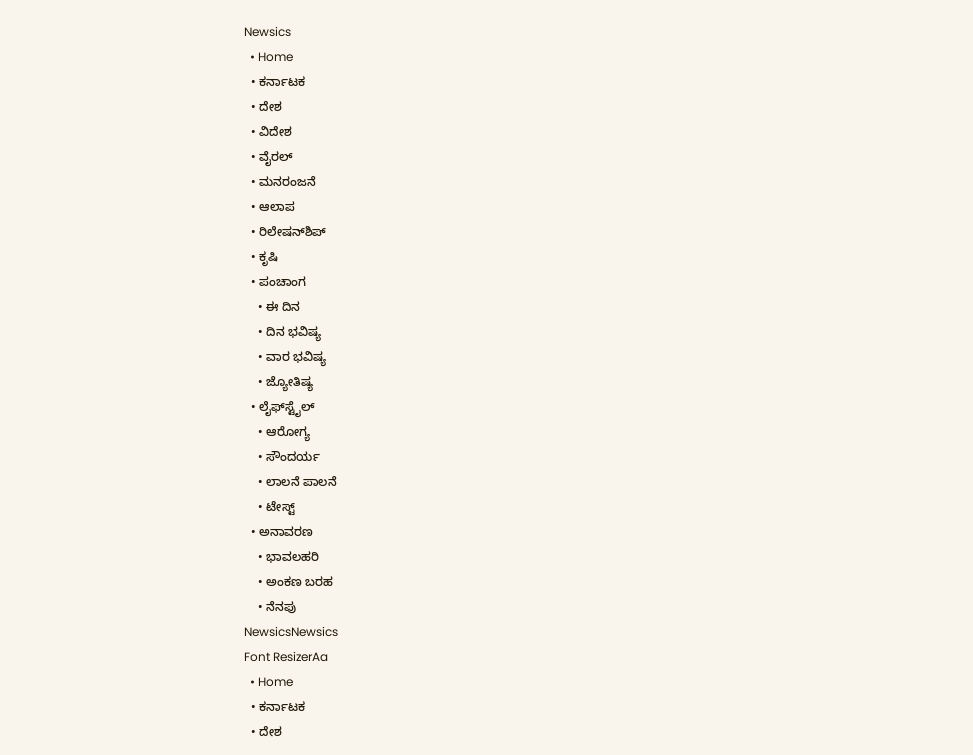Newsics
  • Home
  • ಕರ್ನಾಟಕ
  • ದೇಶ
  • ವಿದೇಶ
  • ವೈರಲ್
  • ಮನರಂಜನೆ
  • ಆಲಾಪ
  • ರಿಲೇಷನ್‌ಶಿಪ್
  • ಕೃಷಿ
  • ಪಂಚಾಂಗ
    • ಈ ದಿನ
    • ದಿನ ಭವಿಷ್ಯ
    • ವಾರ ಭವಿಷ್ಯ
    • ಜ್ಯೋತಿಷ್ಯ
  • ಲೈಫ್‌ಸ್ಟೈಲ್
    • ಆರೋಗ್ಯ
    • ಸೌಂದರ್ಯ
    • ಲಾಲನೆ ಪಾಲನೆ
    • ಟೇಸ್ಟ್
  • ಅನಾವರಣ
    • ಭಾವಲಹರಿ
    • ಅಂಕಣ ಬರಹ
    • ನೆನಪು
NewsicsNewsics
Font ResizerAa
  • Home
  • ಕರ್ನಾಟಕ
  • ದೇಶ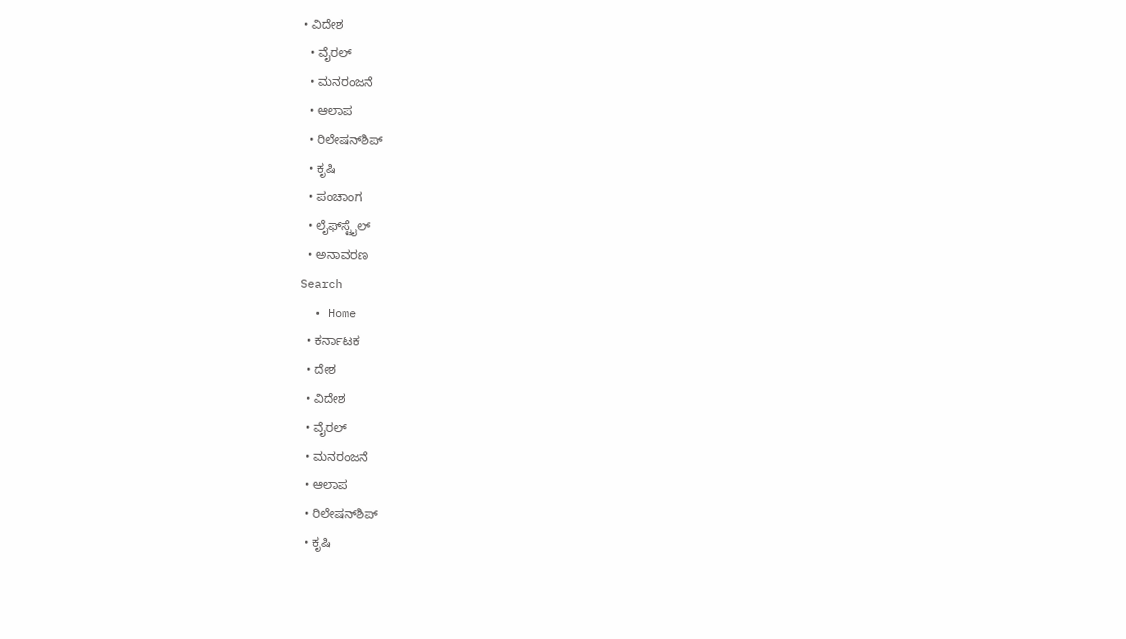• ವಿದೇಶ
  • ವೈರಲ್
  • ಮನರಂಜನೆ
  • ಆಲಾಪ
  • ರಿಲೇಷನ್‌ಶಿಪ್
  • ಕೃಷಿ
  • ಪಂಚಾಂಗ
  • ಲೈಫ್‌ಸ್ಟೈಲ್
  • ಅನಾವರಣ
Search
  • Home
  • ಕರ್ನಾಟಕ
  • ದೇಶ
  • ವಿದೇಶ
  • ವೈರಲ್
  • ಮನರಂಜನೆ
  • ಆಲಾಪ
  • ರಿಲೇಷನ್‌ಶಿಪ್
  • ಕೃಷಿ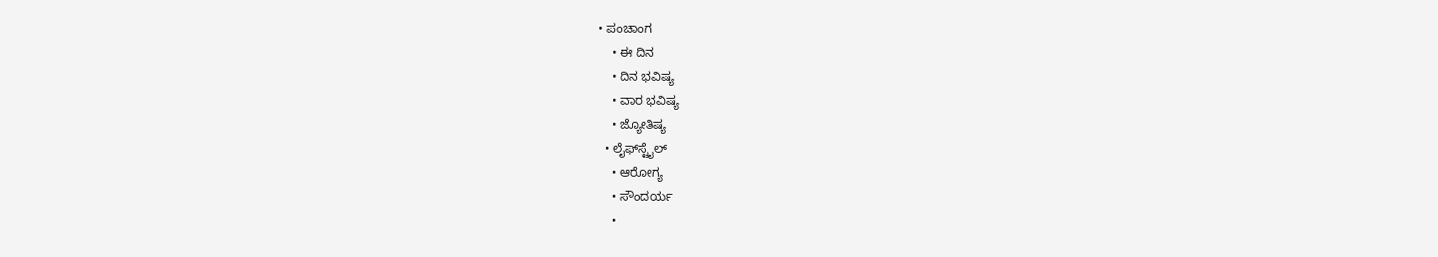• ಪಂಚಾಂಗ
    • ಈ ದಿನ
    • ದಿನ ಭವಿಷ್ಯ
    • ವಾರ ಭವಿಷ್ಯ
    • ಜ್ಯೋತಿಷ್ಯ
  • ಲೈಫ್‌ಸ್ಟೈಲ್
    • ಆರೋಗ್ಯ
    • ಸೌಂದರ್ಯ
    •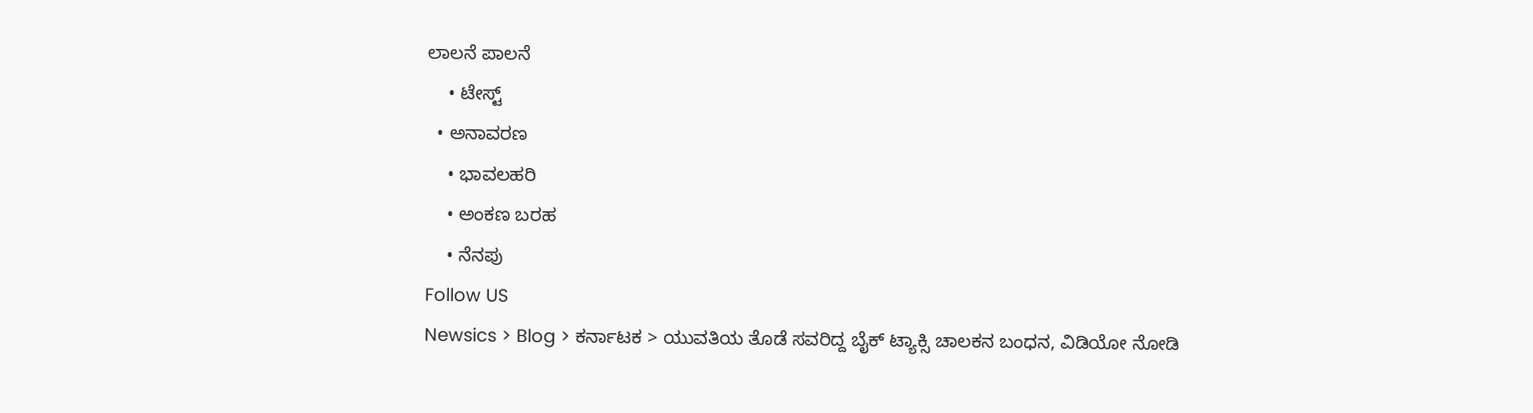ಲಾಲನೆ ಪಾಲನೆ
    • ಟೇಸ್ಟ್
  • ಅನಾವರಣ
    • ಭಾವಲಹರಿ
    • ಅಂಕಣ ಬರಹ
    • ನೆನಪು
Follow US
Newsics > Blog > ಕರ್ನಾಟಕ > ಯುವತಿಯ ತೊಡೆ ಸವರಿದ್ದ ಬೈಕ್ ಟ್ಯಾಕ್ಸಿ ಚಾಲಕನ ಬಂಧನ, ವಿಡಿಯೋ ನೋಡಿ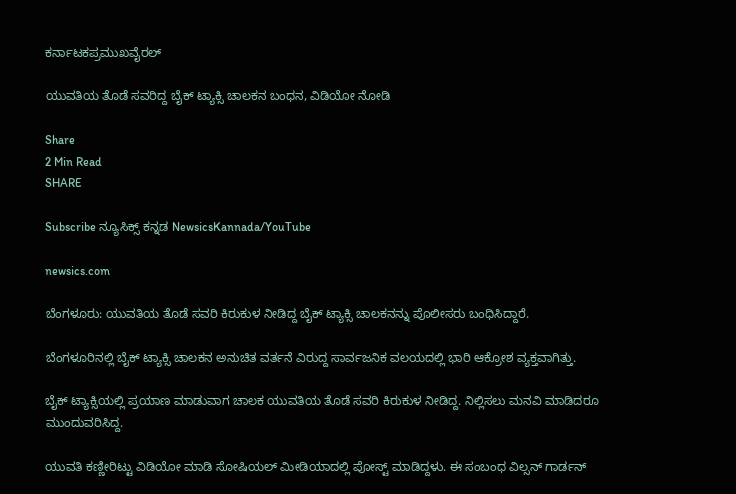ಕರ್ನಾಟಕಪ್ರಮುಖವೈರಲ್

ಯುವತಿಯ ತೊಡೆ ಸವರಿದ್ದ ಬೈಕ್ ಟ್ಯಾಕ್ಸಿ ಚಾಲಕನ ಬಂಧನ, ವಿಡಿಯೋ ನೋಡಿ

Share
2 Min Read
SHARE

Subscribe ನ್ಯೂಸಿಕ್ಸ್ ಕನ್ನಡ NewsicsKannada/YouTube

newsics.com

ಬೆಂಗಳೂರು: ಯುವತಿಯ ತೊಡೆ ಸವರಿ ಕಿರುಕುಳ ನೀಡಿದ್ದ ಬೈಕ್ ಟ್ಯಾಕ್ಸಿ ಚಾಲಕನನ್ನು ಪೊಲೀಸರು ಬಂಧಿಸಿದ್ದಾರೆ.

ಬೆಂಗಳೂರಿನಲ್ಲಿ ಬೈಕ್ ಟ್ಯಾಕ್ಸಿ ಚಾಲಕನ ಅನುಚಿತ ವರ್ತನೆ ವಿರುದ್ದ ಸಾರ್ವಜನಿಕ ವಲಯದಲ್ಲಿ ಭಾರಿ ಆಕ್ರೋಶ ವ್ಯಕ್ತವಾಗಿತ್ತು.

ಬೈಕ್ ಟ್ಯಾಕ್ಸಿಯಲ್ಲಿ ಪ್ರಯಾಣ ಮಾಡುವಾಗ ಚಾಲಕ ಯುವತಿಯ ತೊಡೆ ಸವರಿ ಕಿರುಕುಳ ನೀಡಿದ್ದ. ನಿಲ್ಲಿಸಲು ಮನವಿ ಮಾಡಿದರೂ ಮುಂದುವರಿಸಿದ್ದ.

ಯುವತಿ ಕಣ್ಣೀರಿಟ್ಟು ವಿಡಿಯೋ ಮಾಡಿ ಸೋಷಿಯಲ್ ಮೀಡಿಯಾದಲ್ಲಿ ಪೋಸ್ಟ್ ಮಾಡಿದ್ದಳು. ಈ ಸಂಬಂಧ ವಿಲ್ಸನ್ ಗಾರ್ಡನ್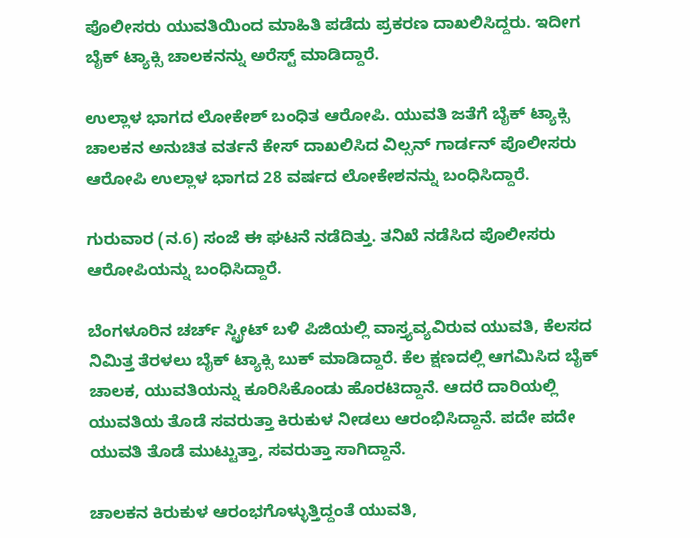ಪೊಲೀಸರು ಯುವತಿಯಿಂದ ಮಾಹಿತಿ ಪಡೆದು ಪ್ರಕರಣ ದಾಖಲಿಸಿದ್ದರು. ಇದೀಗ ಬೈಕ್ ಟ್ಯಾಕ್ಸಿ ಚಾಲಕನನ್ನು ಅರೆಸ್ಟ್ ಮಾಡಿದ್ದಾರೆ.

ಉಲ್ಲಾಳ ಭಾಗದ ಲೋಕೇಶ್ ಬಂಧಿತ ಆರೋಪಿ. ಯುವತಿ ಜತೆಗೆ ಬೈಕ್ ಟ್ಯಾಕ್ಸಿ ಚಾಲಕನ ಅನುಚಿತ ವರ್ತನೆ ಕೇಸ್ ದಾಖಲಿಸಿದ ವಿಲ್ಸನ್ ಗಾರ್ಡನ್ ಪೊಲೀಸರು ಆರೋಪಿ ಉಲ್ಲಾಳ ಭಾಗದ 28 ವರ್ಷದ ಲೋಕೇಶನನ್ನು ಬಂಧಿಸಿದ್ದಾರೆ.

ಗುರುವಾರ (ನ.6) ಸಂಜೆ ಈ ಘಟನೆ ನಡೆದಿತ್ತು. ತನಿಖೆ ನಡೆಸಿದ ಪೊಲೀಸರು ಆರೋಪಿಯನ್ನು ಬಂಧಿಸಿದ್ದಾರೆ.

ಬೆಂಗಳೂರಿನ ಚರ್ಚ್ ಸ್ಟ್ರೀಟ್ ಬಳಿ ಪಿಜಿಯಲ್ಲಿ ವಾಸ್ತ್ಯವ್ಯವಿರುವ ಯುವತಿ, ಕೆಲಸದ ನಿಮಿತ್ತ ತೆರಳಲು ಬೈಕ್ ಟ್ಯಾಕ್ಸಿ ಬುಕ್ ಮಾಡಿದ್ದಾರೆ. ಕೆಲ ಕ್ಷಣದಲ್ಲಿ ಆಗಮಿಸಿದ ಬೈಕ್ ಚಾಲಕ, ಯುವತಿಯನ್ನು ಕೂರಿಸಿಕೊಂಡು ಹೊರಟಿದ್ದಾನೆ. ಆದರೆ ದಾರಿಯಲ್ಲಿ ಯುವತಿಯ ತೊಡೆ ಸವರುತ್ತಾ ಕಿರುಕುಳ ನೀಡಲು ಆರಂಭಿಸಿದ್ದಾನೆ. ಪದೇ ಪದೇ ಯುವತಿ ತೊಡೆ ಮುಟ್ಟುತ್ತಾ, ಸವರುತ್ತಾ ಸಾಗಿದ್ದಾನೆ.

ಚಾಲಕನ ಕಿರುಕುಳ ಆರಂಭಗೊಳ್ಳುತ್ತಿದ್ದಂತೆ ಯುವತಿ,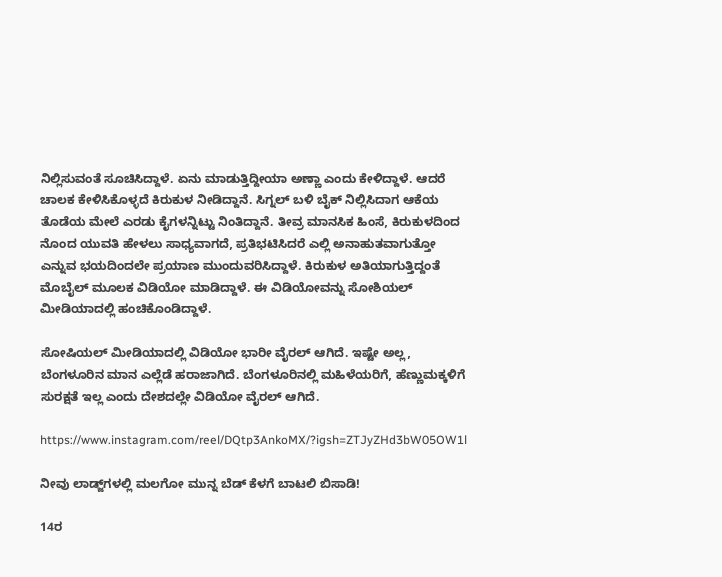ನಿಲ್ಲಿಸುವಂತೆ ಸೂಚಿಸಿದ್ದಾಳೆ. ಏನು ಮಾಡುತ್ತಿದ್ದೀಯಾ ಅಣ್ಣಾ ಎಂದು ಕೇಳಿದ್ದಾಳೆ. ಆದರೆ ಚಾಲಕ ಕೇಳಿಸಿಕೊಳ್ಳದೆ ಕಿರುಕುಳ ನೀಡಿದ್ದಾನೆ. ಸಿಗ್ನಲ್ ಬಳಿ ಬೈಕ್ ನಿಲ್ಲಿಸಿದಾಗ ಆಕೆಯ ತೊಡೆಯ ಮೇಲೆ ಎರಡು ಕೈಗಳನ್ನಿಟ್ಟು ನಿಂತಿದ್ದಾನೆ. ತೀವ್ರ ಮಾನಸಿಕ ಹಿಂಸೆ, ಕಿರುಕುಳದಿಂದ ನೊಂದ ಯುವತಿ ಹೇಳಲು ಸಾಧ್ಯವಾಗದೆ, ಪ್ರತಿಭಟಿಸಿದರೆ ಎಲ್ಲಿ ಅನಾಹುತವಾಗುತ್ತೋ ಎನ್ನುವ ಭಯದಿಂದಲೇ ಪ್ರಯಾಣ ಮುಂದುವರಿಸಿದ್ದಾಳೆ. ಕಿರುಕುಳ ಅತಿಯಾಗುತ್ತಿದ್ದಂತೆ ಮೊಬೈಲ್ ಮೂಲಕ ವಿಡಿಯೋ ಮಾಡಿದ್ದಾಳೆ. ಈ ವಿಡಿಯೋವನ್ನು ಸೋಶಿಯಲ್ ಮೀಡಿಯಾದಲ್ಲಿ ಹಂಚಿಕೊಂಡಿದ್ದಾಳೆ.

ಸೋಷಿಯಲ್ ಮೀಡಿಯಾದಲ್ಲಿ ವಿಡಿಯೋ ಭಾರೀ ವೈರಲ್ ಆಗಿದೆ. ಇಷ್ಟೇ ಅಲ್ಲ, ಬೆಂಗಳೂರಿನ ಮಾನ ಎಲ್ಲೆಡೆ ಹರಾಜಾಗಿದೆ. ಬೆಂಗಳೂರಿನಲ್ಲಿ ಮಹಿಳೆಯರಿಗೆ, ಹೆಣ್ಣುಮಕ್ಕಳಿಗೆ ಸುರಕ್ಷತೆ ಇಲ್ಲ ಎಂದು ದೇಶದಲ್ಲೇ ವಿಡಿಯೋ ವೈರಲ್ ಆಗಿದೆ.

https://www.instagram.com/reel/DQtp3AnkoMX/?igsh=ZTJyZHd3bW05OW1l

ನೀವು ಲಾಡ್ಜ್‌ಗಳಲ್ಲಿ ಮಲಗೋ ಮುನ್ನ ಬೆಡ್‌ ಕೆಳಗೆ ಬಾಟಲಿ ಬಿಸಾಡಿ!

14ರ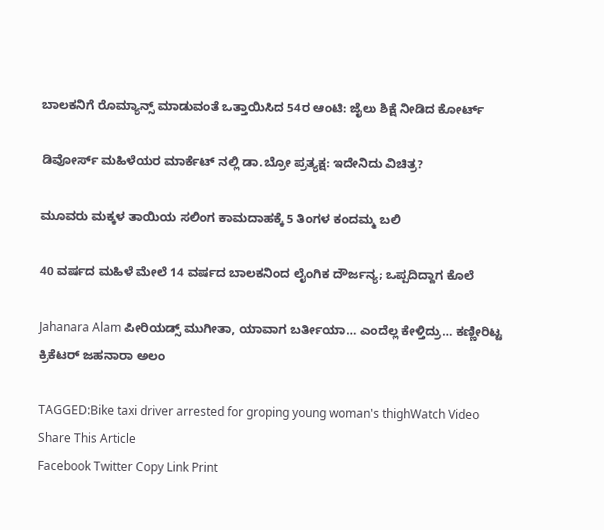ಬಾಲಕನಿಗೆ ರೊಮ್ಯಾನ್ಸ್ ಮಾಡುವಂತೆ ಒತ್ತಾಯಿಸಿದ 54ರ ಆಂಟಿ: ಜೈಲು ಶಿಕ್ಷೆ ನೀಡಿದ ಕೋರ್ಟ್

ಡಿವೋರ್ಸ್ ಮಹಿಳೆಯರ ಮಾರ್ಕೆಟ್ ನಲ್ಲಿ ಡಾ.ಬ್ರೋ ಪ್ರತ್ಯಕ್ಷ: ಇದೇನಿದು ವಿಚಿತ್ರ?

ಮೂವರು ಮಕ್ಕಳ ತಾಯಿಯ ಸಲಿಂಗ ಕಾಮದಾಹಕ್ಕೆ 5 ತಿಂಗಳ ಕಂದಮ್ಮ ಬಲಿ

40 ವರ್ಷದ ಮಹಿಳೆ ಮೇಲೆ 14 ವರ್ಷದ ಬಾಲಕನಿಂದ ಲೈಂಗಿಕ ದೌರ್ಜನ್ಯ; ಒಪ್ಪದಿದ್ದಾಗ ಕೊಲೆ

Jahanara Alam ಪೀರಿಯಡ್ಸ್ ಮುಗೀತಾ, ಯಾವಾಗ ಬರ್ತೀಯಾ… ಎಂದೆಲ್ಲ ಕೇಳ್ತಿದ್ರು… ಕಣ್ಣೀರಿಟ್ಟ ಕ್ರಿಕೆಟರ್ ಜಹನಾರಾ ಅಲಂ

TAGGED:Bike taxi driver arrested for groping young woman's thighWatch Video
Share This Article
Facebook Twitter Copy Link Print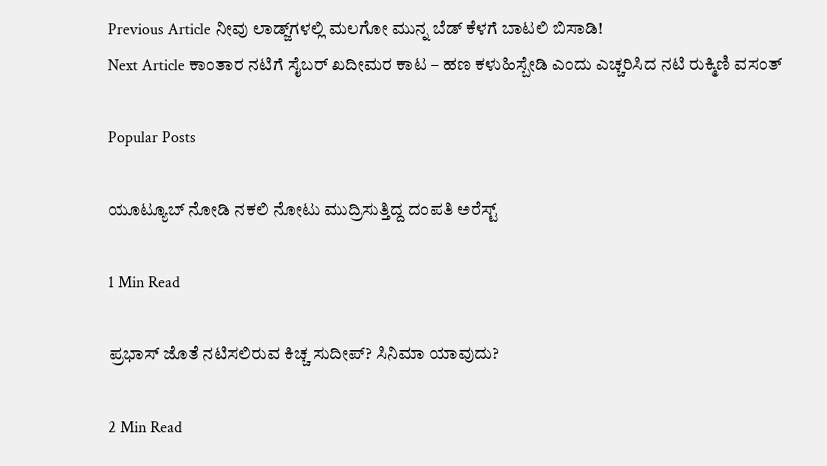Previous Article ನೀವು ಲಾಡ್ಜ್‌ಗಳಲ್ಲಿ ಮಲಗೋ ಮುನ್ನ ಬೆಡ್‌ ಕೆಳಗೆ ಬಾಟಲಿ ಬಿಸಾಡಿ!
Next Article ಕಾಂತಾರ ನಟಿಗೆ ಸೈಬರ್‌ ಖದೀಮರ ಕಾಟ – ಹಣ ಕಳುಹಿಸ್ಬೇಡಿ ಎಂದು ಎಚ್ಚರಿಸಿದ ನಟಿ ರುಕ್ಮಿಣಿ ವಸಂತ್

Popular Posts

ಯೂಟ್ಯೂಬ್ ನೋಡಿ ನಕಲಿ ನೋಟು ಮುದ್ರಿಸುತ್ತಿದ್ದ ದಂಪತಿ ಅರೆಸ್ಟ್

1 Min Read

ಪ್ರಭಾಸ್ ಜೊತೆ ನಟಿಸಲಿರುವ ಕಿಚ್ಚ ಸುದೀಪ್? ಸಿನಿಮಾ ಯಾವುದು?

2 Min Read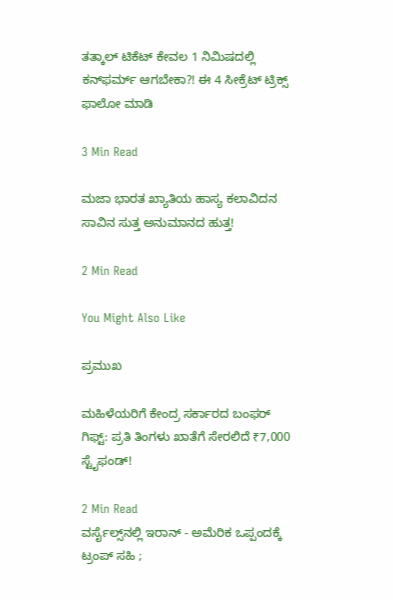ತತ್ಕಾಲ್ ಟಿಕೆಟ್ ಕೇವಲ 1 ನಿಮಿಷದಲ್ಲಿ ಕನ್‌ಫರ್ಮ್ ಆಗಬೇಕಾ?! ಈ 4 ಸೀಕ್ರೆಟ್ ಟ್ರಿಕ್ಸ್ ಫಾಲೋ ಮಾಡಿ

3 Min Read

ಮಜಾ ಭಾರತ ಖ್ಯಾತಿಯ ಹಾಸ್ಯ ಕಲಾವಿದನ ಸಾವಿನ ಸುತ್ತ ಅನುಮಾನದ ಹುತ್ತ!

2 Min Read

You Might Also Like

ಪ್ರಮುಖ

ಮಹಿಳೆಯರಿಗೆ ಕೇಂದ್ರ ಸರ್ಕಾರದ ಬಂಫರ್ ಗಿಫ್ಟ್: ಪ್ರತಿ ತಿಂಗಳು ಖಾತೆಗೆ ಸೇರಲಿದೆ ₹7,000 ಸ್ಟೈಫಂಡ್!

2 Min Read
ವರ್ಸೈಲ್ಸ್‌ನಲ್ಲಿ ಇರಾನ್ - ಅಮೆರಿಕ ಒಪ್ಪಂದಕ್ಕೆ ಟ್ರಂಪ್ ಸಹಿ ;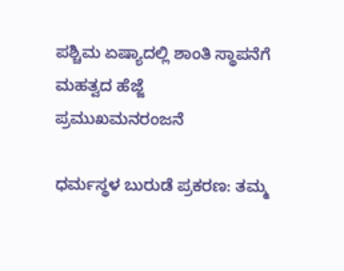ಪಶ್ಚಿಮ ಏಷ್ಯಾದಲ್ಲಿ ಶಾಂತಿ ಸ್ಥಾಪನೆಗೆ ಮಹತ್ವದ ಹೆಜ್ಜೆ
ಪ್ರಮುಖಮನರಂಜನೆ

ಧರ್ಮಸ್ಥಳ ಬುರುಡೆ ಪ್ರಕರಣ: ತಮ್ಮ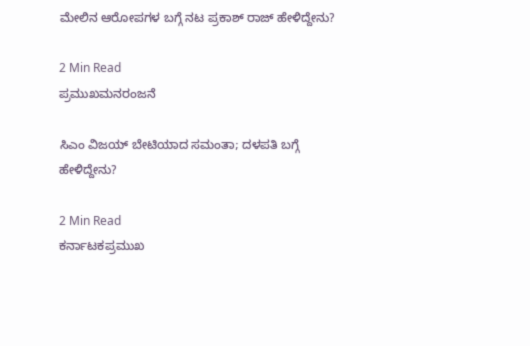ಮೇಲಿನ ಆರೋಪಗಳ ಬಗ್ಗೆ ನಟ ಪ್ರಕಾಶ್ ರಾಜ್ ಹೇಳಿದ್ದೇನು?

2 Min Read
ಪ್ರಮುಖಮನರಂಜನೆ

ಸಿಎಂ ವಿಜಯ್ ಬೇಟಿಯಾದ ಸಮಂತಾ; ದಳಪತಿ ಬಗ್ಗೆ ಹೇಳಿದ್ದೇನು?

2 Min Read
ಕರ್ನಾಟಕಪ್ರಮುಖ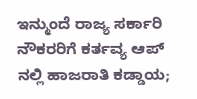ಇನ್ಮುಂದೆ ರಾಜ್ಯ ಸರ್ಕಾರಿ ನೌಕರರಿಗೆ ಕರ್ತವ್ಯ ಆಪ್ ನಲ್ಲಿ ಹಾಜರಾತಿ ಕಡ್ಡಾಯ;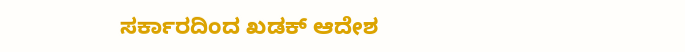ಸರ್ಕಾರದಿಂದ ಖಡಕ್ ಆದೇಶ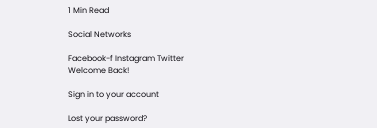1 Min Read

Social Networks

Facebook-f Instagram Twitter
Welcome Back!

Sign in to your account

Lost your password?